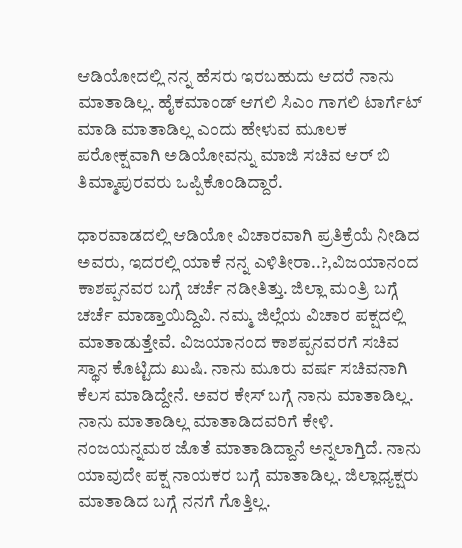ಆಡಿಯೋದಲ್ಲಿ ನನ್ನ ಹೆಸರು ಇರಬಹುದು ಆದರೆ ನಾನು ಮಾತಾಡಿಲ್ಲ. ಹೈಕಮಾಂಡ್ ಆಗಲಿ ಸಿಎಂ ಗಾಗಲಿ ಟಾರ್ಗೆಟ್ ಮಾಡಿ ಮಾತಾಡಿಲ್ಲ ಎಂದು ಹೇಳುವ ಮೂಲಕ ಪರೋಕ್ಷವಾಗಿ ಅಡಿಯೋವನ್ನು ಮಾಜಿ ಸಚಿವ ಆರ್ ಬಿ ತಿಮ್ಮಾಪುರವರು ಒಪ್ಪಿಕೊಂಡಿದ್ದಾರೆ.

ಧಾರವಾಡದಲ್ಲಿ ಆಡಿಯೋ ವಿಚಾರವಾಗಿ ಪ್ರತಿಕ್ರೆಯೆ ನೀಡಿದ ಅವರು, ಇದರಲ್ಲಿ ಯಾಕೆ ನನ್ನ ಎಳಿತೀರಾ..?,ವಿಜಯಾನಂದ ಕಾಶಪ್ಪನವರ ಬಗ್ಗೆ ಚರ್ಚೆ ನಡೀತಿತ್ತು. ಜಿಲ್ಲಾ ಮಂತ್ರಿ ಬಗ್ಗೆ ಚರ್ಚೆ ಮಾಡ್ತಾಯಿದ್ದಿವಿ. ನಮ್ಮ ಜಿಲ್ಲೆಯ ವಿಚಾರ ಪಕ್ಷದಲ್ಲಿ ಮಾತಾಡುತ್ತೇವೆ. ವಿಜಯಾನಂದ ಕಾಶಪ್ಪನವರಗೆ ಸಚಿವ ಸ್ಥಾನ ಕೊಟ್ಟಿದು ಖುಷಿ. ನಾನು ಮೂರು ವರ್ಷ ಸಚಿವನಾಗಿ ಕೆಲಸ ಮಾಡಿದ್ದೇನೆ. ಅವರ ಕೇಸ್ ಬಗ್ಗೆ ನಾನು ಮಾತಾಡಿಲ್ಲ. ನಾನು ಮಾತಾಡಿಲ್ಲ ಮಾತಾಡಿದವರಿಗೆ ಕೇಳಿ. ನಂಜಯನ್ನಮಠ ಜೊತೆ ಮಾತಾಡಿದ್ದಾನೆ ಅನ್ನಲಾಗ್ತಿದೆ. ನಾನು ಯಾವುದೇ ಪಕ್ಷ ನಾಯಕರ ಬಗ್ಗೆ ಮಾತಾಡಿಲ್ಲ. ಜಿಲ್ಲಾಧ್ಯಕ್ಷರು ಮಾತಾಡಿದ ಬಗ್ಗೆ ನನಗೆ ಗೊತ್ತಿಲ್ಲ.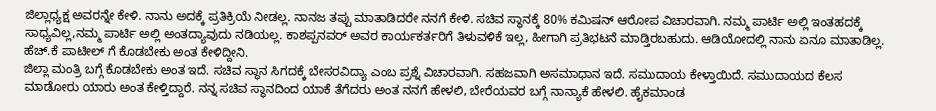ಜಿಲ್ಲಾಧ್ಯಕ್ಷ ಅವರನ್ನೇ ಕೇಳಿ. ನಾನು ಅದಕ್ಕೆ ಪ್ರತಿಕ್ರಿಯೆ ನೀಡಲ್ಲ. ನಾನಜ ತಪ್ಪು ಮಾತಾಡಿದರೇ ನನಗೆ ಕೇಳಿ. ಸಚಿವ ಸ್ಥಾನಕ್ಕೆ 80% ಕಮಿಷನ್ ಆರೋಪ ವಿಚಾರವಾಗಿ. ನಮ್ಮ ಪಾರ್ಟಿ ಅಲ್ಲಿ ಇಂತಹದಕ್ಕೆ ಸಾಧ್ಯವಿಲ್ಲ,ನಮ್ಮ ಪಾರ್ಟಿ ಅಲ್ಲಿ ಅಂತದ್ಯಾವುದು ನಡಿಯಲ್ಲ. ಕಾಶಪ್ಪನವರ್ ಅವರ ಕಾರ್ಯಕರ್ತರಿಗೆ ತಿಳುವಳಿಕೆ ಇಲ್ಲ, ಹೀಗಾಗಿ ಪ್ರತಿಭಟನೆ ಮಾಡ್ತಿರಬಹುದು. ಆಡಿಯೋದಲ್ಲಿ ನಾನು ಏನೂ ಮಾತಾಡಿಲ್ಲ. ಹೆಚ್.ಕೆ ಪಾಟೀಲ್ ಗೆ ಕೊಡಬೇಕು ಅಂತ ಕೇಳಿದ್ದೀನಿ.
ಜಿಲ್ಲಾ ಮಂತ್ರಿ ಬಗ್ಗೆ ಕೊಡಬೇಕು ಅಂತ ಇದೆ. ಸಚಿವ ಸ್ಥಾನ ಸಿಗದಕ್ಕೆ ಬೇಸರವಿದ್ಯಾ ಎಂಬ ಪ್ರಶ್ನೆ ವಿಚಾರವಾಗಿ. ಸಹಜವಾಗಿ ಅಸಮಾಧಾನ ಇದೆ. ಸಮುದಾಯ ಕೇಳ್ತಾಯಿದೆ. ಸಮುದಾಯದ ಕೆಲಸ ಮಾಡೋರು ಯಾರು ಅಂತ ಕೇಳ್ತಿದ್ದಾರೆ. ನನ್ನ ಸಚಿವ ಸ್ಥಾನದಿಂದ ಯಾಕೆ ತೆಗೆದರು ಅಂತ ನನಗೆ ಹೇಳಲಿ, ಬೇರೆಯವರ ಬಗ್ಗೆ ನಾನ್ಯಾಕೆ ಹೇಳಲಿ. ಹೈಕಮಾಂಡ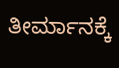ತೀರ್ಮಾನಕ್ಕೆ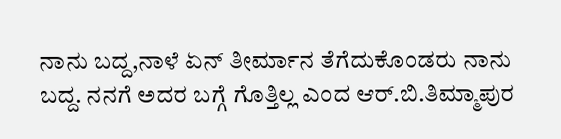ನಾನು ಬದ್ದ,ನಾಳೆ ಏನ್ ತೀರ್ಮಾನ ತೆಗೆದುಕೊಂಡರು ನಾನು ಬದ್ದ. ನನಗೆ ಅದರ ಬಗ್ಗೆ ಗೊತ್ತಿಲ್ಲ ಎಂದ ಆರ್.ಬಿ.ತಿಮ್ಮಾಪುರ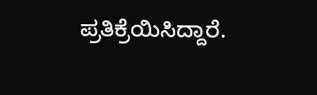ಪ್ರತಿಕ್ರೆಯಿಸಿದ್ದಾರೆ.